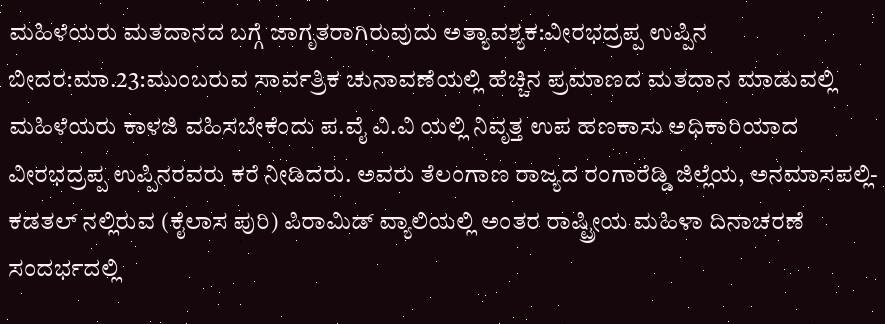ಮಹಿಳೆಯರು ಮತದಾನದ ಬಗ್ಗೆ ಜಾಗೃತರಾಗಿರುವುದು ಅತ್ಯಾವಶ್ಯಕ:ವೀರಭದ್ರಪ್ಪ ಉಪ್ಪಿನ
ಬೀದರ:ಮಾ.23:ಮುಂಬರುವ ಸಾರ್ವತ್ರಿಕ ಚುನಾವಣೆಯಲ್ಲಿ ಹೆಚ್ಚಿನ ಪ್ರಮಾಣದ ಮತದಾನ ಮಾಡುವಲ್ಲಿ ಮಹಿಳೆಯರು ಕಾಳಜಿ ವಹಿಸಬೇಕೆಂದು ಪ.ವೈ ವಿ.ವಿ ಯಲ್ಲಿ ನಿವೃತ್ತ ಉಪ ಹಣಕಾಸು ಅಧಿಕಾರಿಯಾದ ವೀರಭದ್ರಪ್ಪ ಉಪ್ಪಿನರವರು ಕರೆ ನೀಡಿದರು. ಅವರು ತೆಲಂಗಾಣ ರಾಜ್ಯದ ರಂಗಾರೆಡ್ಡಿ ಜಿಲ್ಲೆಯ, ಅನಮಾಸಪಲ್ಲಿ- ಕಡತಲ್ ನಲ್ಲಿರುವ (ಕೈಲಾಸ ಪುರಿ) ಪಿರಾಮಿಡ್ ವ್ಯಾಲಿಯಲ್ಲಿ ಅಂತರ ರಾಷ್ಟ್ರೀಯ ಮಹಿಳಾ ದಿನಾಚರಣೆ ಸಂದರ್ಭದಲ್ಲಿ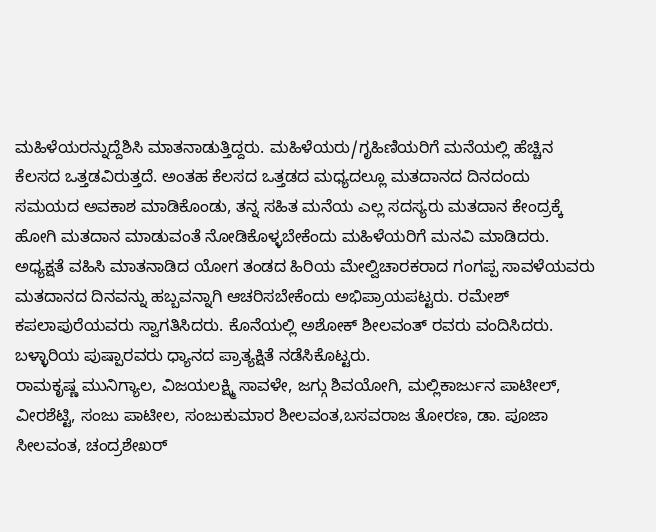ಮಹಿಳೆಯರನ್ನುದ್ದೆಶಿಸಿ ಮಾತನಾಡುತ್ತಿದ್ದರು. ಮಹಿಳೆಯರು/ಗೃಹಿಣಿಯರಿಗೆ ಮನೆಯಲ್ಲಿ ಹೆಚ್ಚಿನ ಕೆಲಸದ ಒತ್ತಡವಿರುತ್ತದೆ. ಅಂತಹ ಕೆಲಸದ ಒತ್ತಡದ ಮಧ್ಯದಲ್ಲೂ ಮತದಾನದ ದಿನದಂದು ಸಮಯದ ಅವಕಾಶ ಮಾಡಿಕೊಂಡು, ತನ್ನ ಸಹಿತ ಮನೆಯ ಎಲ್ಲ ಸದಸ್ಯರು ಮತದಾನ ಕೇಂದ್ರಕ್ಕೆ ಹೋಗಿ ಮತದಾನ ಮಾಡುವಂತೆ ನೋಡಿಕೊಳ್ಳಬೇಕೆಂದು ಮಹಿಳೆಯರಿಗೆ ಮನವಿ ಮಾಡಿದರು.
ಅಧ್ಯಕ್ಷತೆ ವಹಿಸಿ ಮಾತನಾಡಿದ ಯೋಗ ತಂಡದ ಹಿರಿಯ ಮೇಲ್ವಿಚಾರಕರಾದ ಗಂಗಪ್ಪ ಸಾವಳೆಯವರು ಮತದಾನದ ದಿನವನ್ನು ಹಬ್ಬವನ್ನಾಗಿ ಆಚರಿಸಬೇಕೆಂದು ಅಭಿಪ್ರಾಯಪಟ್ಟರು. ರಮೇಶ್ ಕಪಲಾಪುರೆಯವರು ಸ್ವಾಗತಿಸಿದರು. ಕೊನೆಯಲ್ಲಿ ಅಶೋಕ್ ಶೀಲವಂತ್ ರವರು ವಂದಿಸಿದರು. ಬಳ್ಳಾರಿಯ ಪುಷ್ಪಾರವರು ಧ್ಯಾನದ ಪ್ರಾತ್ಯಕ್ಷಿತೆ ನಡೆಸಿಕೊಟ್ಟರು.
ರಾಮಕೃಷ್ಣ ಮುನಿಗ್ಯಾಲ, ವಿಜಯಲಕ್ಷ್ಮಿ ಸಾವಳೇ, ಜಗ್ಗು ಶಿವಯೋಗಿ, ಮಲ್ಲಿಕಾರ್ಜುನ ಪಾಟೀಲ್, ವೀರಶೆಟ್ಟಿ, ಸಂಜು ಪಾಟೀಲ, ಸಂಜುಕುಮಾರ ಶೀಲವಂತ,ಬಸವರಾಜ ತೋರಣ, ಡಾ. ಪೂಜಾ ಸೀಲವಂತ, ಚಂದ್ರಶೇಖರ್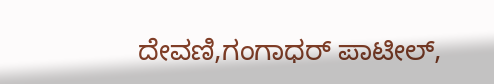ದೇವಣಿ,ಗಂಗಾಧರ್ ಪಾಟೀಲ್,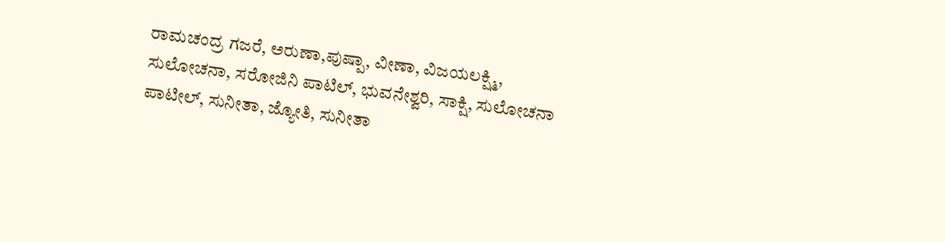ರಾಮಚಂದ್ರ ಗಜರೆ, ಅರುಣಾ,ಪುಷ್ಪಾ, ವೀಣಾ, ವಿಜಯಲಕ್ಷ್ಮಿ, ಸುಲೋಚನಾ, ಸರೋಜಿನಿ ಪಾಟಿಲ್, ಭುವನೇಶ್ವರಿ, ಸಾಕ್ಷಿ, ಸುಲೋಚನಾ ಪಾಟೀಲ್, ಸುನೀತಾ, ಜ್ಯೋತಿ, ಸುನೀತಾ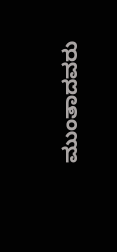ಮುಂತಾದವರು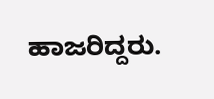ಹಾಜರಿದ್ದರು.